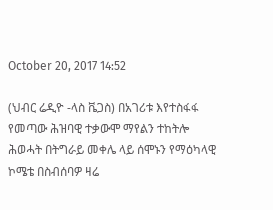October 20, 2017 14:52

(ህብር ሬዲዮ -ላስ ቬጋስ) በአገሪቱ እየተስፋፋ የመጣው ሕዝባዊ ተቃውሞ ማየልን ተከትሎ ሕወሓት በትግራይ መቀሌ ላይ ሰሞኑን የማዕካላዊ ኮሜቴ በስብሰባዎ ዛሬ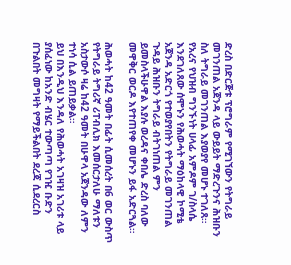ድረስ በድርጅቱ ፕሮግራም የሚገኘውን የትግራይ መገንጠል አጀንዳ ላይ ውይይት ማድረጉንና ሕዝቡን ስለ ትግራይ መገንጠል እያወያየ መሆኑ ተገለጸ።
የአረና የህዝብ ግንኙነት ሀላፊ አምዶም ገ/ስላሴ እንደገለጸው ሰሞኑን የሕወሓት ማዕከላዊ ኮሚቴ አጀንዳ አድርጎ የተወያየበትን የትግራይ መገንጠል ጉዳይ ሕዝቡን ትግራይ ብትገነጠል ምን ይመስላችሁዋል እያሉ ወረዳና ቀበሌ ድረስ ባለው መዋቅር ወርዶ እየተጠየቀ መሆኑን ይፋ አድርጓል።

ሕወሓት ከ42 ዓመት በፊት ሲመሰረት በ6 ወር ውስጥ የትግራይ ትግሪኛ ሪፐብሊክ እመሰርታለሁ ማለቱን አስታውሶ ዛሬ ከ42 ዓመት በሁዋላ አጀንዳው ለምን ተነሳ ሲል ይጠይቃል።
ይህ በእንዲህ እንዳለ የሕወሓት አገዛዝ አገሪቱ ላይ ያሰፈነው ከአንድ ብሄር ተውጣጣ የገዢ ቡድን በጉልበት መግዛት የማይችልበት ደረጃ ሲደረርስ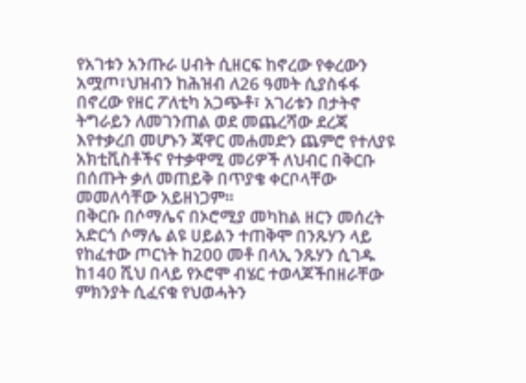የአገቱን አንጡራ ሀብት ሲዘርፍ ከኖረው የቀረውን አሟጦ፣ህዝብን ከሕዝብ ለ26 ዓመት ሲያስፋፋ በኖረው የዘር ፖለቲካ አጋጭቶ፣ አገሪቱን በታትኖ ትግራይን ለመገንጠል ወደ መጨረሻው ደረጃ እየተቃረበ መሆኑን ጃዋር መሐመድን ጨምሮ የተለያዩ አክቲቪስቶችና የተቃዋሚ መሪዎች ለህብር በቅርቡ በሰጡት ቃለ መጠይቅ በጥያቄ ቀርቦላቸው መመለሳቸው አይዘነጋም።
በቅርቡ በሶማሌና በኦሮሚያ መካከል ዘርን መሰረት አድርጎ ሶማሌ ልዩ ሀይልን ተጠቅሞ በንጹሃን ላይ የከፈተው ጦርነት ከ200 መቶ በላኢ ንጹሃን ሲገዱ ከ140 ሺህ በላይ የኦሮሞ ብሄር ተወላጆችበዘራቸው ምክንያት ሲፈናቁ የህወሓትን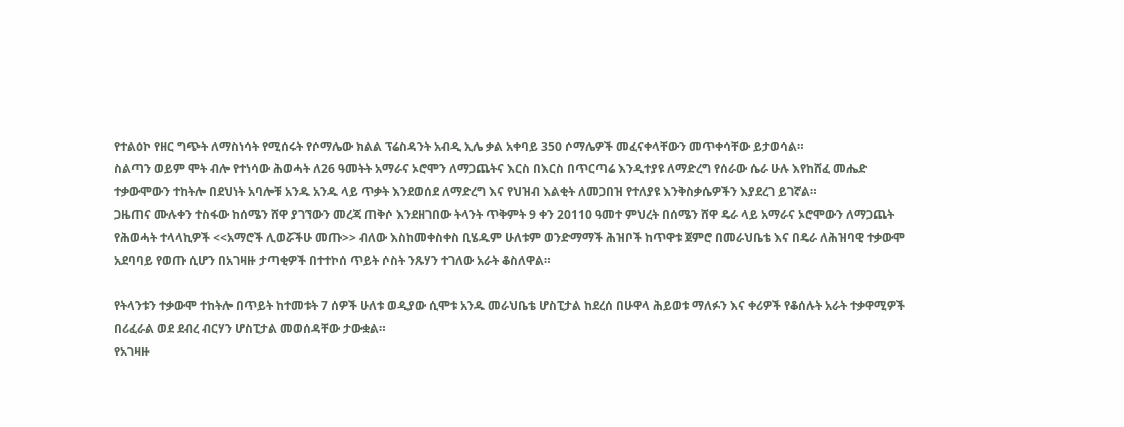የተልዕኮ የዘር ግጭት ለማስነሳት የሚሰሩት የሶማሌው ክልል ፕሬስዳንት አብዲ ኢሌ ቃል አቀባይ 350 ሶማሌዎች መፈናቀላቸውን መጥቀሳቸው ይታወሳል።
ስልጣን ወይም ሞት ብሎ የተነሳው ሕወሓት ለ26 ዓመትት አማራና ኦሮሞን ለማጋጨትና እርስ በእርስ በጥርጣሬ እንዲተያዩ ለማድረግ የሰራው ሴራ ሁሉ እየከሸፈ መሔድ ተቃውሞውን ተከትሎ በደህነት አባሎቹ አንዱ አንዱ ላይ ጥቃት እንደወሰደ ለማድረግ እና የህዝብ እልቂት ለመጋበዝ የተለያዩ እንቅስቃሴዎችን እያደረገ ይገኛል።
ጋዜጠና ሙሉቀን ተስፋው ከሰሜን ሸዋ ያገኘውን መረጃ ጠቅሶ እንደዘገበው ትላንት ጥቅምት 9 ቀን 20110 ዓመተ ምህረት በሰሜን ሸዋ ዴራ ላይ አማራና ኦሮሞውን ለማጋጨት የሕወሓት ተላላኪዎች <<አማሮች ሊወሯችሁ መጡ>> ብለው እስከመቀስቀስ ቢሄዱም ሁለቱም ወንድማማች ሕዝቦች ከጥዋቱ ጀምሮ በመራህቤቴ እና በዴራ ለሕዝባዊ ተቃውሞ አደባባይ የወጡ ሲሆን በአገዛዙ ታጣቂዎች በተተኮሰ ጥይት ሶስት ንጹሃን ተገለው አራት ቆስለዋል።

የትላንቱን ተቃውሞ ተከትሎ በጥይት ከተመቱት 7 ሰዎች ሁለቱ ወዲያው ሲሞቱ አንዱ መራህቤቴ ሆስፒታል ከደረሰ በሁዋላ ሕይወቱ ማለፉን እና ቀሪዎች የቆሰሉት አራት ተቃዋሚዎች በሪፈራል ወደ ደብረ ብርሃን ሆስፒታል መወሰዳቸው ታውቋል።
የአገዛዙ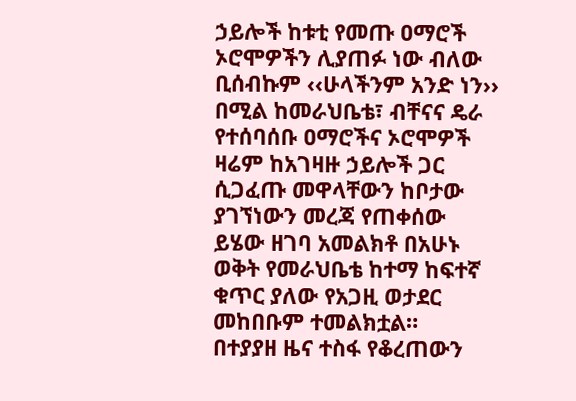ኃይሎች ከቱቲ የመጡ ዐማሮች ኦሮሞዎችን ሊያጠፉ ነው ብለው ቢሰብኩም ‹‹ሁላችንም አንድ ነን›› በሚል ከመራህቤቴ፣ ብቸናና ዴራ የተሰባሰቡ ዐማሮችና ኦሮሞዎች ዛሬም ከአገዛዙ ኃይሎች ጋር ሲጋፈጡ መዋላቸውን ከቦታው ያገኘነውን መረጃ የጠቀሰው ይሄው ዘገባ አመልክቶ በአሁኑ ወቅት የመራህቤቴ ከተማ ከፍተኛ ቁጥር ያለው የአጋዚ ወታደር መከበቡም ተመልክቷል።
በተያያዘ ዜና ተስፋ የቆረጠውን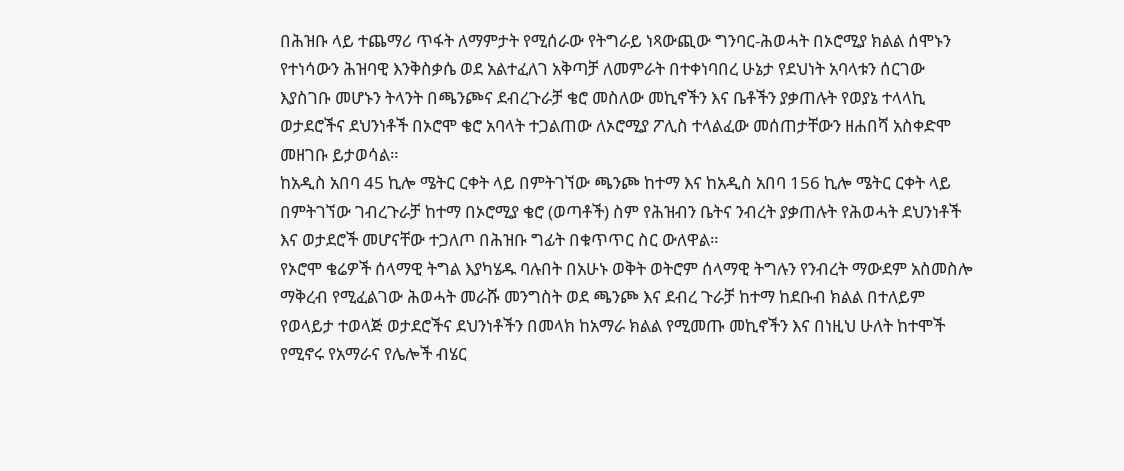በሕዝቡ ላይ ተጨማሪ ጥፋት ለማምታት የሚሰራው የትግራይ ነጻውጪው ግንባር-ሕወሓት በኦሮሚያ ክልል ሰሞኑን የተነሳውን ሕዝባዊ እንቅስቃሴ ወደ አልተፈለገ አቅጣቻ ለመምራት በተቀነባበረ ሁኔታ የደህነት አባላቱን ሰርገው እያስገቡ መሆኑን ትላንት በጫንጮና ደብረጉራቻ ቄሮ መስለው መኪኖችን እና ቤቶችን ያቃጠሉት የወያኔ ተላላኪ ወታደሮችና ደህንነቶች በኦሮሞ ቄሮ አባላት ተጋልጠው ለኦሮሚያ ፖሊስ ተላልፈው መሰጠታቸውን ዘሐበሻ አስቀድሞ መዘገቡ ይታወሳል።
ከአዲስ አበባ 45 ኪሎ ሜትር ርቀት ላይ በምትገኘው ጫንጮ ከተማ እና ከአዲስ አበባ 156 ኪሎ ሜትር ርቀት ላይ በምትገኘው ገብረጉራቻ ከተማ በኦሮሚያ ቄሮ (ወጣቶች) ስም የሕዝብን ቤትና ንብረት ያቃጠሉት የሕወሓት ደህንነቶች እና ወታደሮች መሆናቸው ተጋለጦ በሕዝቡ ግፊት በቁጥጥር ስር ውለዋል።
የኦሮሞ ቄሬዎች ሰላማዊ ትግል እያካሄዱ ባሉበት በአሁኑ ወቅት ወትሮም ሰላማዊ ትግሉን የንብረት ማውደም አስመስሎ ማቅረብ የሚፈልገው ሕወሓት መራሹ መንግስት ወደ ጫንጮ እና ደብረ ጉራቻ ከተማ ከደቡብ ክልል በተለይም የወላይታ ተወላጅ ወታደሮችና ደህንነቶችን በመላክ ከአማራ ክልል የሚመጡ መኪኖችን እና በነዚህ ሁለት ከተሞች የሚኖሩ የአማራና የሌሎች ብሄር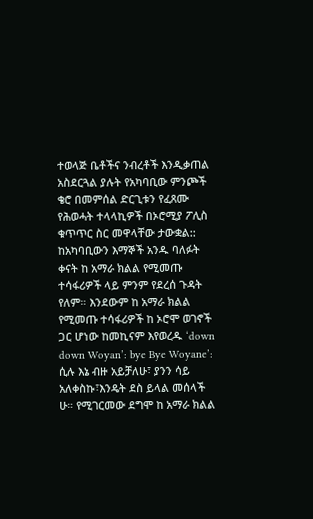ተወላጅ ቤቶችና ንብረቶች እንዲቃጠል አስደርጓል ያሉት የአካባቢው ምንጮች ቄሮ በመምሰል ድርጊቱን የፈጸሙ የሕወሓት ተላላኪዎች በኦሮሚያ ፖሊስ ቁጥጥር ስር መዋላቸው ታውቋል::
ከአካባቢውን እማኞች አንዱ ባለፉት ቀናት ከ አማራ ክልል የሚመጡ ተሳፋሪዎች ላይ ምንም የደረሰ ጉዳት የለም። እንደውም ከ አማራ ክልል የሚመጡ ተሳፋሪዎች ከ ኦሮሞ ወገኖች ጋር ሆነው ከመኪናም እየወረዱ ‘down down Woyan’: bye Bye Woyane’: ሲሉ እኔ ብዙ አይቻለሁ፣ ያንን ሳይ አለቀስኩ፣እንዴት ደስ ይላል መሰላች ሁ። የሚገርመው ደግሞ ከ አማራ ክልል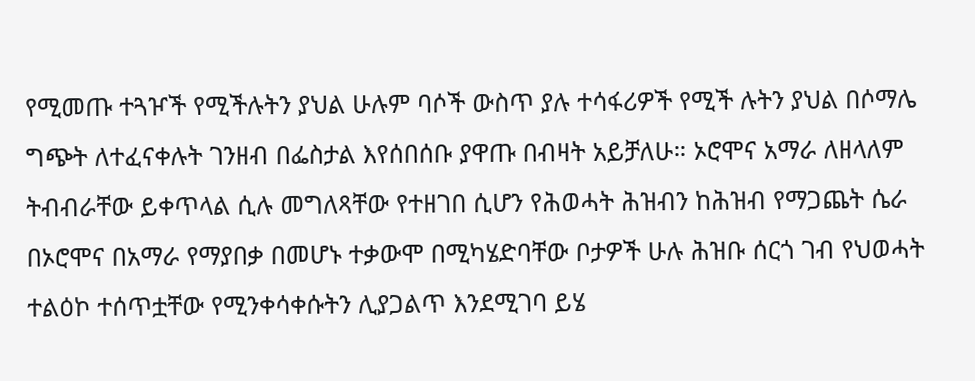የሚመጡ ተጓዦች የሚችሉትን ያህል ሁሉም ባሶች ውስጥ ያሉ ተሳፋሪዎች የሚች ሉትን ያህል በሶማሌ ግጭት ለተፈናቀሉት ገንዘብ በፌስታል እየሰበሰቡ ያዋጡ በብዛት አይቻለሁ። ኦሮሞና አማራ ለዘላለም ትብብራቸው ይቀጥላል ሲሉ መግለጻቸው የተዘገበ ሲሆን የሕወሓት ሕዝብን ከሕዝብ የማጋጨት ሴራ በኦሮሞና በአማራ የማያበቃ በመሆኑ ተቃውሞ በሚካሄድባቸው ቦታዎች ሁሉ ሕዝቡ ሰርጎ ገብ የህወሓት ተልዕኮ ተሰጥቷቸው የሚንቀሳቀሱትን ሊያጋልጥ እንደሚገባ ይሄ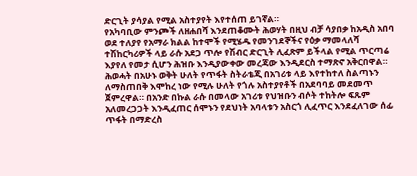ድርጊት ያሳያል የሚል አስተያየት እየተሰጠ ይገኛል።
የአካባቢው ምንጮች ለዘሐበሻ እንደጠቆሙት ሕወሃት በዚህ ብቻ ሳያበቃ ከአዲስ አበባ ወደ ተለያየ የአማራ ክልል ከተሞች የሚሄዱ የመንገደኞችና የዕቃ ማመላለሻ ተሽከርካሪዎች ላይ ራሱ አደጋ ጥሎ የሽብር ድርጊት ሊፈጽም ይችላል የሚል ጥርጣሬ እያየለ የመታ ሲሆን ሕዝቡ እንዲያውቀው መረጃው እንዲደርስ ተማጽኖ አቅርበዋል።
ሕወሓት በአሁኑ ወቅት ሁለት የጥፋት ስትራቴጂ በአገሪቱ ላይ እየተከተለ ስልጣኑን ለማስጠበቅ እሞከረ ነው የሚሉ ሁለት የጎሉ አስተያየቶች በአደባባይ መደመጥ ጀምረዋል። በአንድ በኩል ራሱ በመላው አገሪቱ የህዝቡን ብሶት ተከትሎ ፍጹም አለመረጋጋት እንዲፈጠር ሰሞኑን የደህነት አባላቱን አስርጎ ሊፈጥር እንደፈለገው ሰፊ ጥፋት በማድረስ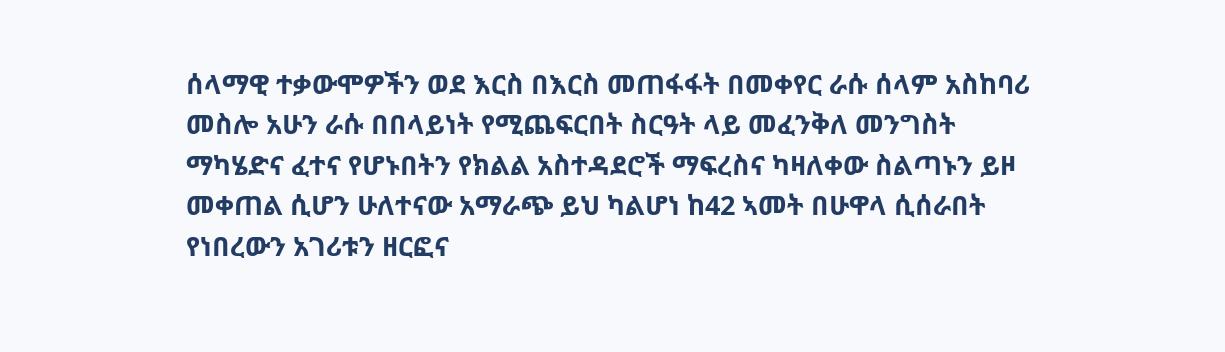ሰላማዊ ተቃውሞዎችን ወደ እርስ በእርስ መጠፋፋት በመቀየር ራሱ ሰላም አስከባሪ መስሎ አሁን ራሱ በበላይነት የሚጨፍርበት ስርዓት ላይ መፈንቅለ መንግስት ማካሄድና ፈተና የሆኑበትን የክልል አስተዳደሮች ማፍረስና ካዛለቀው ስልጣኑን ይዞ መቀጠል ሲሆን ሁለተናው አማራጭ ይህ ካልሆነ ከ42 ኣመት በሁዋላ ሲሰራበት የነበረውን አገሪቱን ዘርፎና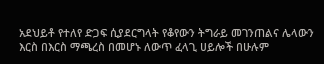አደህይቶ የተለየ ድጋፍ ሲያደርግላት የቆየውን ትግራይ መገንጠልና ሌላውን እርስ በእርስ ማጫረስ በመሆኑ ለውጥ ፈላጊ ሀይሎች በሁሉም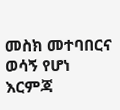መስክ መተባበርና ወሳኝ የሆነ እርምጃ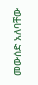መውሰድ አለባቸው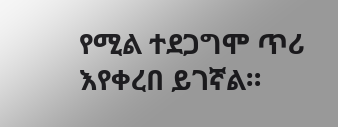የሚል ተደጋግሞ ጥሪ እየቀረበ ይገኛል።